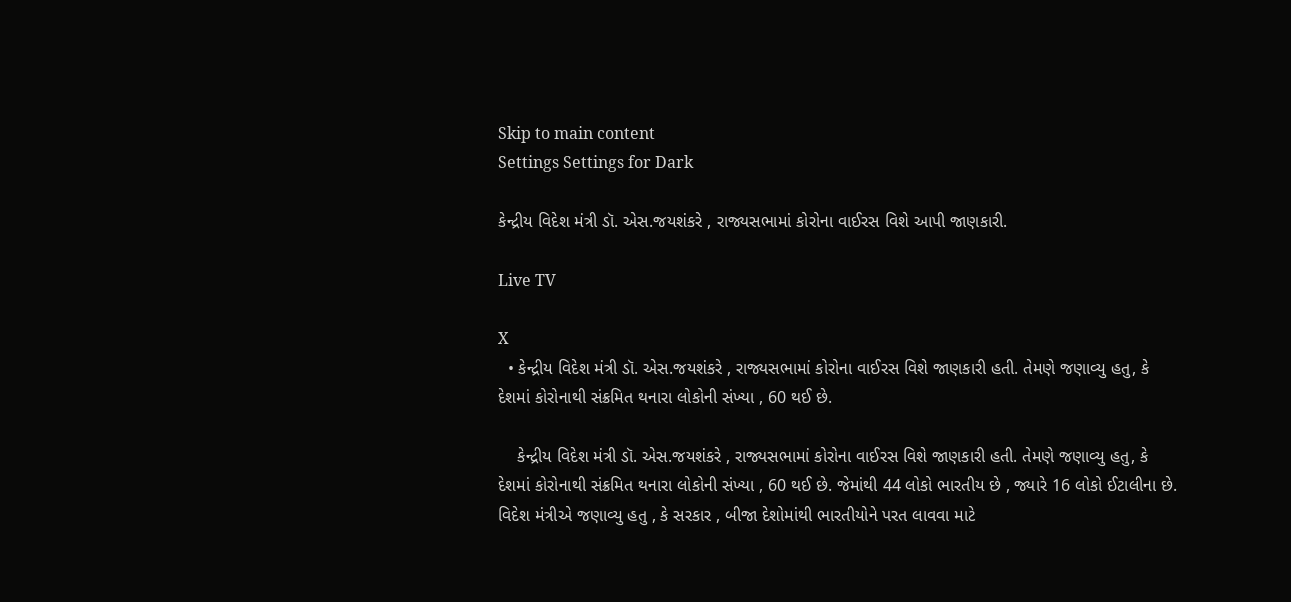Skip to main content
Settings Settings for Dark

કેન્દ્રીય વિદેશ મંત્રી ડૉ. એસ.જયશંકરે , રાજ્યસભામાં કોરોના વાઈરસ વિશે આપી જાણકારી.

Live TV

X
  • કેન્દ્રીય વિદેશ મંત્રી ડૉ. એસ.જયશંકરે , રાજ્યસભામાં કોરોના વાઈરસ વિશે જાણકારી હતી. તેમણે જણાવ્યુ હતુ, કે દેશમાં કોરોનાથી સંક્રમિત થનારા લોકોની સંખ્યા , 60 થઈ છે.

    કેન્દ્રીય વિદેશ મંત્રી ડૉ. એસ.જયશંકરે , રાજ્યસભામાં કોરોના વાઈરસ વિશે જાણકારી હતી. તેમણે જણાવ્યુ હતુ, કે દેશમાં કોરોનાથી સંક્રમિત થનારા લોકોની સંખ્યા , 60 થઈ છે. જેમાંથી 44 લોકો ભારતીય છે , જ્યારે 16 લોકો ઈટાલીના છે. વિદેશ મંત્રીએ જણાવ્યુ હતુ , કે સરકાર , બીજા દેશોમાંથી ભારતીયોને પરત લાવવા માટે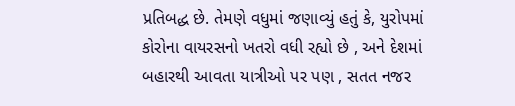પ્રતિબદ્ધ છે. તેમણે વધુમાં જણાવ્યું હતું કે, યુરોપમાં કોરોના વાયરસનો ખતરો વધી રહ્યો છે , અને દેશમાં બહારથી આવતા યાત્રીઓ પર પણ , સતત નજર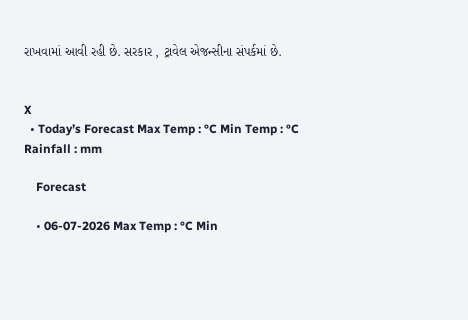રાખવામાં આવી રહી છે. સરકાર , ટ્રાવેલ એજન્સીના સંપર્કમાં છે.


X
  • Today’s Forecast Max Temp : °C Min Temp : °C Rainfall : mm

    Forecast

    • 06-07-2026 Max Temp : °C Min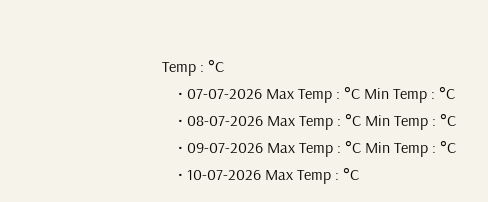Temp : °C
    • 07-07-2026 Max Temp : °C Min Temp : °C
    • 08-07-2026 Max Temp : °C Min Temp : °C
    • 09-07-2026 Max Temp : °C Min Temp : °C
    • 10-07-2026 Max Temp : °C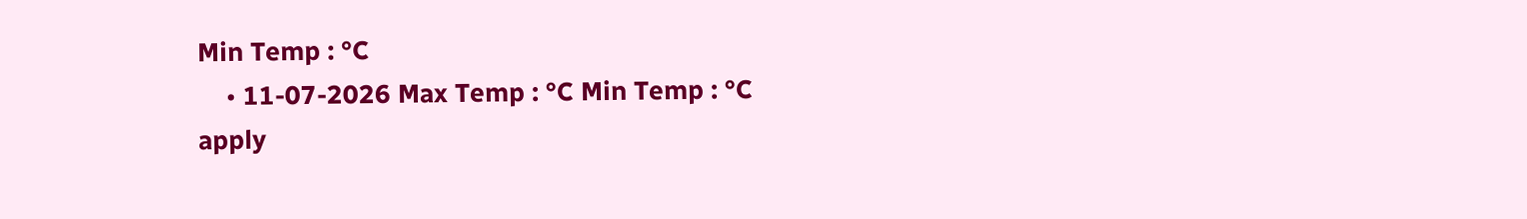Min Temp : °C
    • 11-07-2026 Max Temp : °C Min Temp : °C
apply